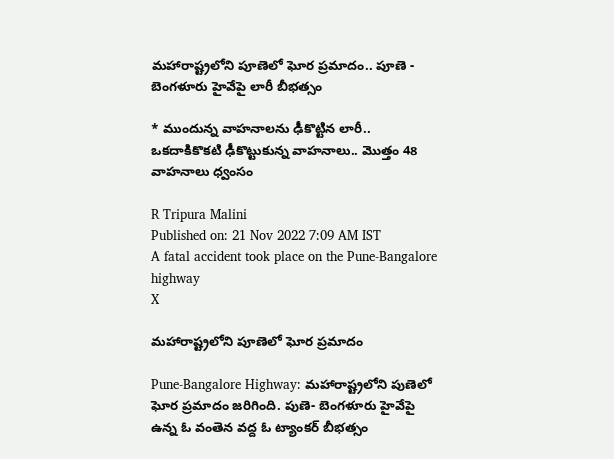మహారాష్ట్రలోని పూణెలో ఘోర ప్రమాదం.. పూణె - బెంగళూరు హైవేపై లారీ బీభత్సం

* ముందున్న వాహనాలను ఢీకొట్టిన లారీ.. ఒకదాకికొకటి ఢీకొట్టుకున్న వాహనాలు.. మొత్తం 48 వాహనాలు ధ్వంసం

R Tripura Malini
Published on: 21 Nov 2022 7:09 AM IST
A fatal accident took place on the Pune-Bangalore highway
X

మహారాష్ట్రలోని పూణెలో ఘోర ప్రమాదం

Pune-Bangalore Highway: మహారాష్ట్రలోని పుణెలో ఘోర ప్రమాదం జరిగింది. పుణె- బెంగళూరు హైవేపై ఉన్న ఓ వంతెన వద్ద ఓ ట్యాంకర్‌ బీభత్సం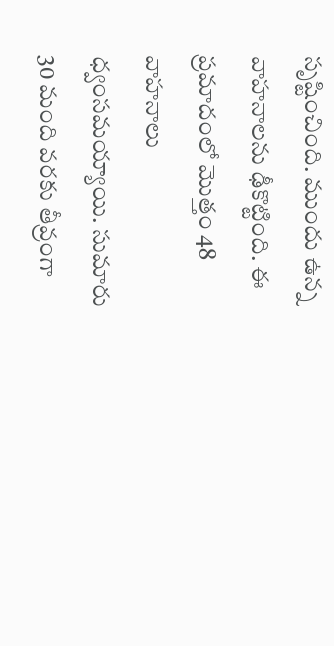సృష్టించింది. ముందు ఉన్న వాహనాలను ఢీకొట్టింది. ఈ ప్రమాదంలో మొత్తం 48 వాహనాలు ధ్వంసమయ్యాయి. సుమారు 30 మంది వరకు తీవ్రంగా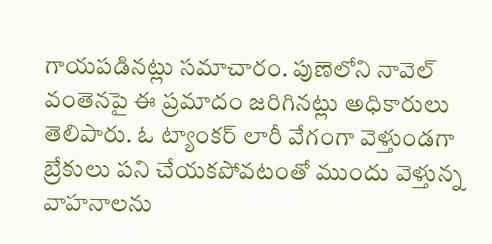గాయపడినట్లు సమాచారం. పుణెలోని నావెల్‌ వంతెనపై ఈ ప్రమాదం జరిగినట్లు అధికారులు తెలిపారు. ఓ ట్యాంకర్‌ లారీ వేగంగా వెళ్తుండగా బ్రేకులు పని చేయకపోవటంతో ముందు వెళ్తున్న వాహనాలను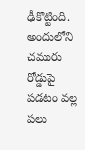ఢీకొట్టింది. అందులోని చమురు రోడ్డుపై పడటం వల్ల పలు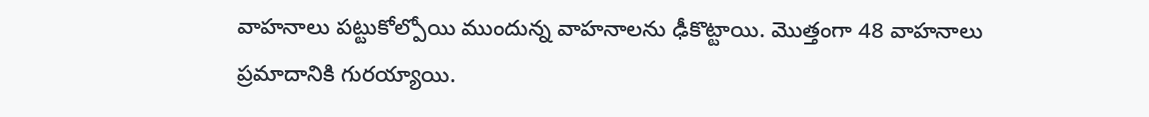వాహనాలు పట్టుకోల్పోయి ముందున్న వాహనాలను ఢీకొట్టాయి. మొత్తంగా 48 వాహనాలు ప్రమాదానికి గురయ్యాయి.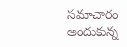సమాచారం అందుకున్న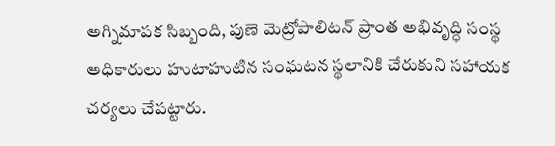అగ్నిమాపక సిబ్బంది, పుణె మెట్రోపాలిటన్‌ ప్రాంత అభివృద్ధి సంస్థ అధికారులు హుటాహుటిన సంఘటన స్థలానికి చేరుకుని సహాయక చర్యలు చేపట్టారు.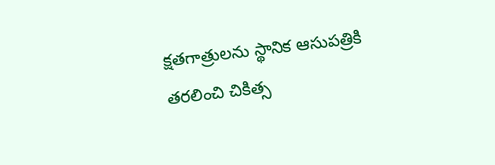క్షతగాత్రులను స్థానిక ఆసుపత్రికి తరలించి చికిత్స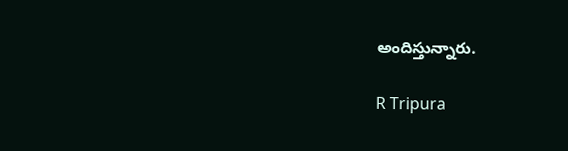అందిస్తున్నారు.

R Tripura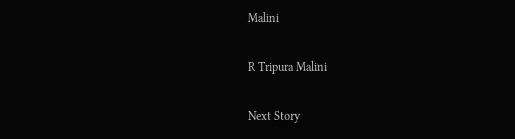Malini

R Tripura Malini

Next Story